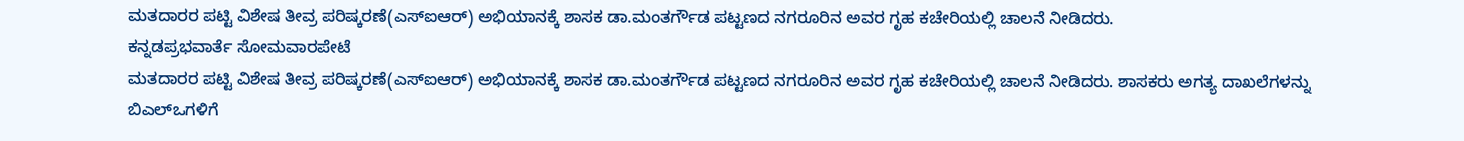ಮತದಾರರ ಪಟ್ಟಿ ವಿಶೇಷ ತೀವ್ರ ಪರಿಷ್ಕರಣೆ(ಎಸ್ಐಆರ್) ಅಭಿಯಾನಕ್ಕೆ ಶಾಸಕ ಡಾ.ಮಂತರ್ಗೌಡ ಪಟ್ಟಣದ ನಗರೂರಿನ ಅವರ ಗೃಹ ಕಚೇರಿಯಲ್ಲಿ ಚಾಲನೆ ನೀಡಿದರು.
ಕನ್ನಡಪ್ರಭವಾರ್ತೆ ಸೋಮವಾರಪೇಟೆ
ಮತದಾರರ ಪಟ್ಟಿ ವಿಶೇಷ ತೀವ್ರ ಪರಿಷ್ಕರಣೆ(ಎಸ್ಐಆರ್) ಅಭಿಯಾನಕ್ಕೆ ಶಾಸಕ ಡಾ.ಮಂತರ್ಗೌಡ ಪಟ್ಟಣದ ನಗರೂರಿನ ಅವರ ಗೃಹ ಕಚೇರಿಯಲ್ಲಿ ಚಾಲನೆ ನೀಡಿದರು. ಶಾಸಕರು ಅಗತ್ಯ ದಾಖಲೆಗಳನ್ನು ಬಿಎಲ್ಒಗಳಿಗೆ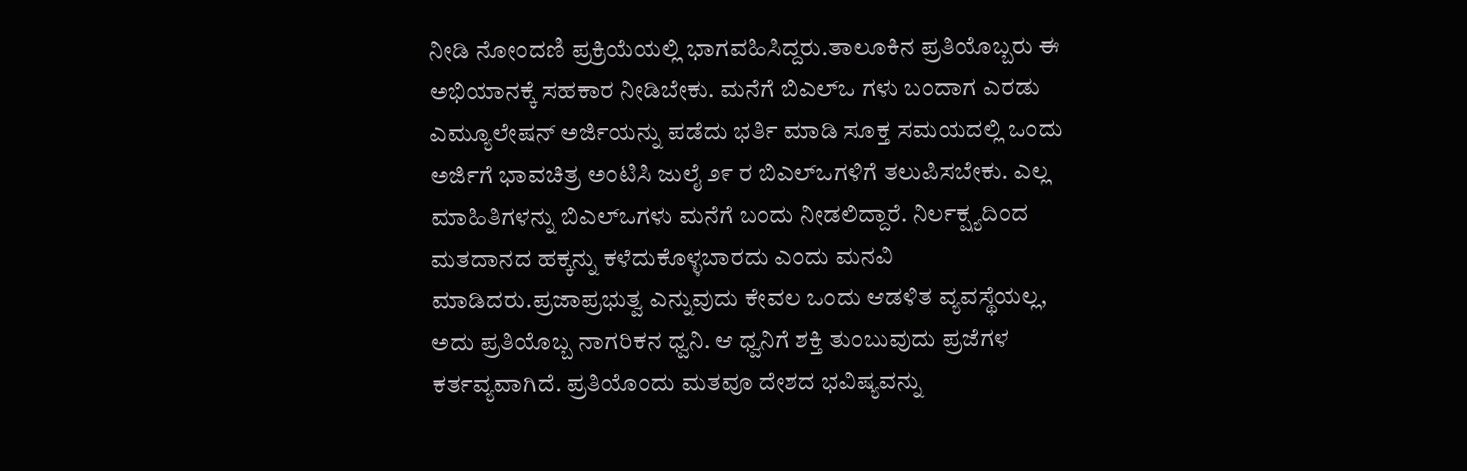ನೀಡಿ ನೋಂದಣಿ ಪ್ರಕ್ರಿಯೆಯಲ್ಲಿ ಭಾಗವಹಿಸಿದ್ದರು.ತಾಲೂಕಿನ ಪ್ರತಿಯೊಬ್ಬರು ಈ ಅಭಿಯಾನಕ್ಕೆ ಸಹಕಾರ ನೀಡಿಬೇಕು. ಮನೆಗೆ ಬಿಎಲ್ಒ ಗಳು ಬಂದಾಗ ಎರಡು ಎಮ್ಯೂಲೇಷನ್ ಅರ್ಜಿಯನ್ನು ಪಡೆದು ಭರ್ತಿ ಮಾಡಿ ಸೂಕ್ತ ಸಮಯದಲ್ಲಿ ಒಂದು ಅರ್ಜಿಗೆ ಭಾವಚಿತ್ರ ಅಂಟಿಸಿ ಜುಲೈ ೨೯ ರ ಬಿಎಲ್ಒಗಳಿಗೆ ತಲುಪಿಸಬೇಕು. ಎಲ್ಲ ಮಾಹಿತಿಗಳನ್ನು ಬಿಎಲ್ಒಗಳು ಮನೆಗೆ ಬಂದು ನೀಡಲಿದ್ದಾರೆ. ನಿರ್ಲಕ್ಷ್ಯದಿಂದ ಮತದಾನದ ಹಕ್ಕನ್ನು ಕಳೆದುಕೊಳ್ಳಬಾರದು ಎಂದು ಮನವಿ ಮಾಡಿದರು.ಪ್ರಜಾಪ್ರಭುತ್ವ ಎನ್ನುವುದು ಕೇವಲ ಒಂದು ಆಡಳಿತ ವ್ಯವಸ್ಥೆಯಲ್ಲ, ಅದು ಪ್ರತಿಯೊಬ್ಬ ನಾಗರಿಕನ ಧ್ವನಿ. ಆ ಧ್ವನಿಗೆ ಶಕ್ತಿ ತುಂಬುವುದು ಪ್ರಜೆಗಳ ಕರ್ತವ್ಯವಾಗಿದೆ. ಪ್ರತಿಯೊಂದು ಮತವೂ ದೇಶದ ಭವಿಷ್ಯವನ್ನು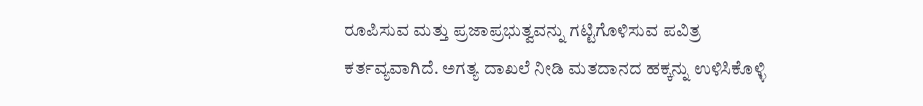ರೂಪಿಸುವ ಮತ್ತು ಪ್ರಜಾಪ್ರಭುತ್ವವನ್ನು ಗಟ್ಟಿಗೊಳಿಸುವ ಪವಿತ್ರ ಕರ್ತವ್ಯವಾಗಿದೆ. ಅಗತ್ಯ ದಾಖಲೆ ನೀಡಿ ಮತದಾನದ ಹಕ್ಕನ್ನು ಉಳಿಸಿಕೊಳ್ಳಿ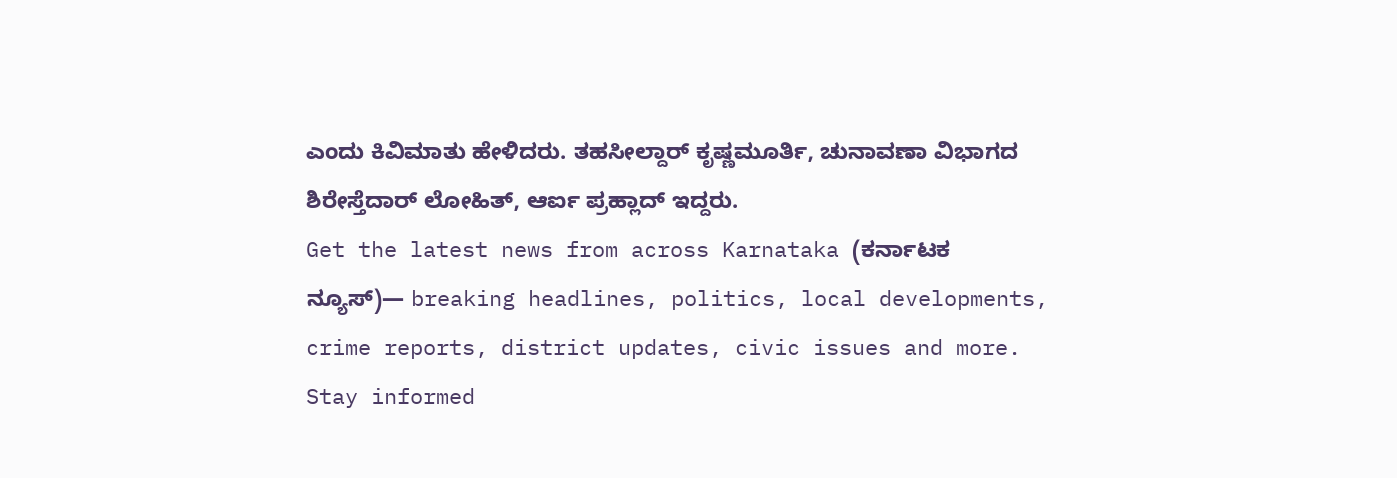ಎಂದು ಕಿವಿಮಾತು ಹೇಳಿದರು. ತಹಸೀಲ್ದಾರ್ ಕೃಷ್ಣಮೂರ್ತಿ, ಚುನಾವಣಾ ವಿಭಾಗದ ಶಿರೇಸ್ತೆದಾರ್ ಲೋಹಿತ್, ಆರ್ಐ ಪ್ರಹ್ಲಾದ್ ಇದ್ದರು.
Get the latest news from across Karnataka (ಕರ್ನಾಟಕ ನ್ಯೂಸ್)— breaking headlines, politics, local developments, crime reports, district updates, civic issues and more. Stay informed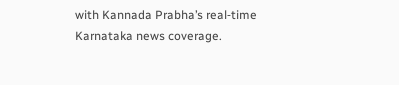with Kannada Prabha’s real‑time Karnataka news coverage.